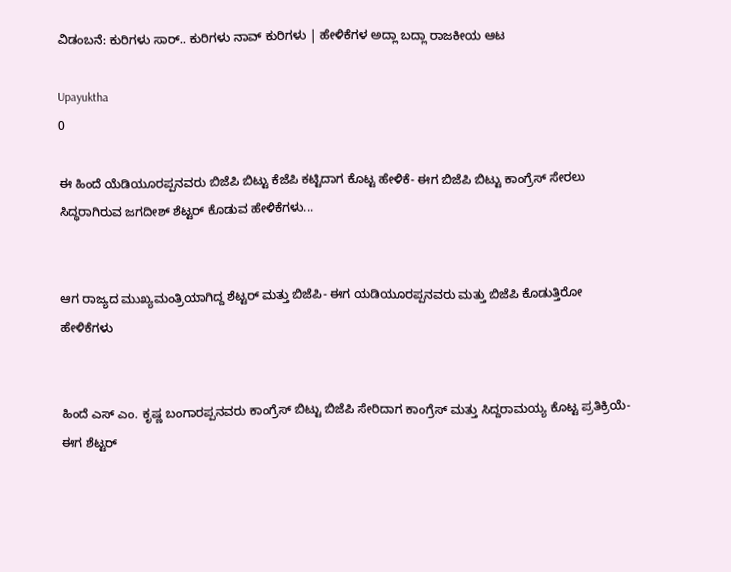ವಿಡಂಬನೆ: ಕುರಿಗಳು ಸಾರ್.. ಕುರಿಗಳು ನಾವ್ ಕುರಿಗಳು | ಹೇಳಿಕೆಗಳ ಅದ್ಲಾ ಬದ್ಲಾ ರಾಜಕೀಯ ಆಟ

Upayuktha
0

ಈ ಹಿಂದೆ ಯೆಡಿಯೂರಪ್ಪನವರು ಬಿಜೆಪಿ ಬಿಟ್ಟು ಕೆಜೆಪಿ ಕಟ್ಟಿದಾಗ ಕೊಟ್ಟ ಹೇಳಿಕೆ- ಈಗ ಬಿಜೆಪಿ ಬಿಟ್ಟು ಕಾಂಗ್ರೆಸ್ ಸೇರಲು ಸಿದ್ಧರಾಗಿರುವ ಜಗದೀಶ್ ಶೆಟ್ಟರ್ ಕೊಡುವ ಹೇಳಿಕೆಗಳು...


ಆಗ ರಾಜ್ಯದ ಮುಖ್ಯಮಂತ್ರಿಯಾಗಿದ್ದ ಶೆಟ್ಟರ್ ಮತ್ತು ಬಿಜೆಪಿ- ಈಗ ಯಡಿಯೂರಪ್ಪನವರು ಮತ್ತು ಬಿಜೆಪಿ ಕೊಡುತ್ತಿರೋ ಹೇಳಿಕೆಗಳು


ಹಿಂದೆ ಎಸ್ ಎಂ. ಕೃಷ್ಣ ಬಂಗಾರಪ್ಪನವರು ಕಾಂಗ್ರೆಸ್ ಬಿಟ್ಟು ಬಿಜೆಪಿ ಸೇರಿದಾಗ ಕಾಂಗ್ರೆಸ್ ಮತ್ತು ಸಿದ್ದರಾಮಯ್ಯ ಕೊಟ್ಟ ಪ್ರತಿಕ್ರಿಯೆ- ಈಗ ಶೆಟ್ಟರ್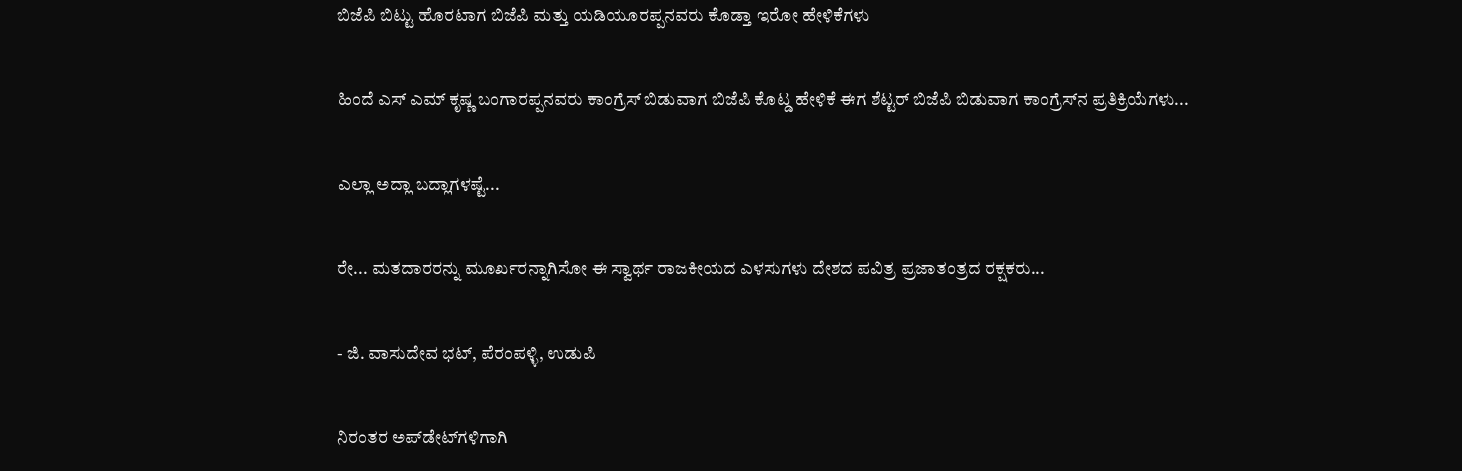ಬಿಜೆಪಿ ಬಿಟ್ಟು ಹೊರಟಾಗ ಬಿಜೆಪಿ ಮತ್ತು ಯಡಿಯೂರಪ್ಪನವರು ಕೊಡ್ತಾ ಇರೋ ಹೇಳಿಕೆಗಳು


ಹಿಂದೆ ಎಸ್ ಎಮ್ ಕೃಷ್ಣ ಬಂಗಾರಪ್ಪನವರು ಕಾಂಗ್ರೆಸ್ ಬಿಡುವಾಗ ಬಿಜೆಪಿ ಕೊಟ್ಡ ಹೇಳಿಕೆ ಈಗ ಶೆಟ್ಟರ್ ಬಿಜೆಪಿ ಬಿಡುವಾಗ ಕಾಂಗ್ರೆಸ್‌ನ ಪ್ರತಿಕ್ರಿಯೆಗಳು...


ಎಲ್ಲಾ ಅದ್ಲಾ ಬದ್ಲಾಗಳಷ್ಟೆ...


ರೇ... ಮತದಾರರನ್ನು ಮೂರ್ಖರನ್ನಾಗಿಸೋ ಈ ಸ್ವಾರ್ಥ ರಾಜಕೀಯದ ಎಳಸುಗಳು ದೇಶದ ಪವಿತ್ರ ಪ್ರಜಾತಂತ್ರದ ರಕ್ಷಕರು...


- ಜಿ. ವಾಸುದೇವ ಭಟ್, ಪೆರಂಪಳ್ಳಿ, ಉಡುಪಿ


ನಿರಂತರ ಅಪ್‌ಡೇಟ್‌ಗಳಿಗಾಗಿ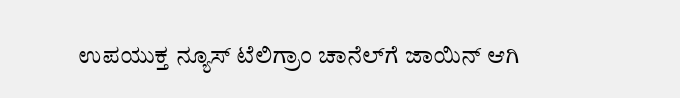ಉಪಯುಕ್ತ ನ್ಯೂಸ್‌ ಟೆಲಿಗ್ರಾಂ ಚಾನೆಲ್‌ಗೆ ಜಾಯಿನ್‌ ಆಗಿ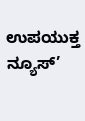ಉಪಯುಕ್ತ ನ್ಯೂಸ್‌’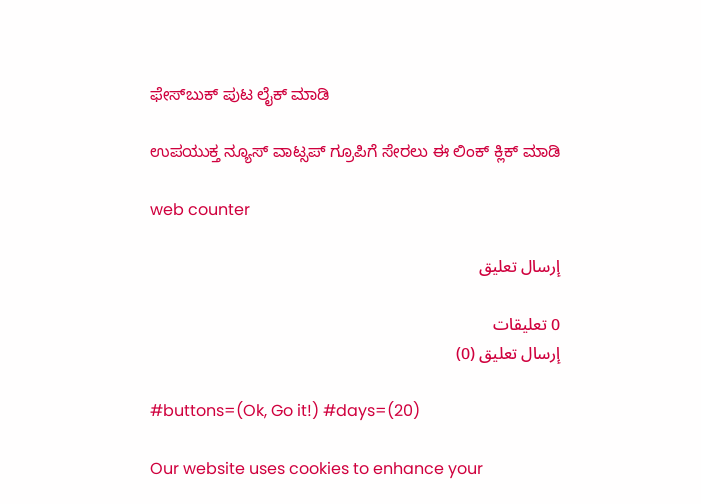ಫೇಸ್‌ಬುಕ್ ಪುಟ ಲೈಕ್ ಮಾಡಿ

ಉಪಯುಕ್ತ ನ್ಯೂಸ್‌ ವಾಟ್ಸಪ್‌ ಗ್ರೂಪಿಗೆ ಸೇರಲು ಈ ಲಿಂಕ್ ಕ್ಲಿಕ್ ಮಾಡಿ

web counter

إرسال تعليق

0 تعليقات
إرسال تعليق (0)

#buttons=(Ok, Go it!) #days=(20)

Our website uses cookies to enhance your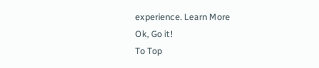experience. Learn More
Ok, Go it!
To Top